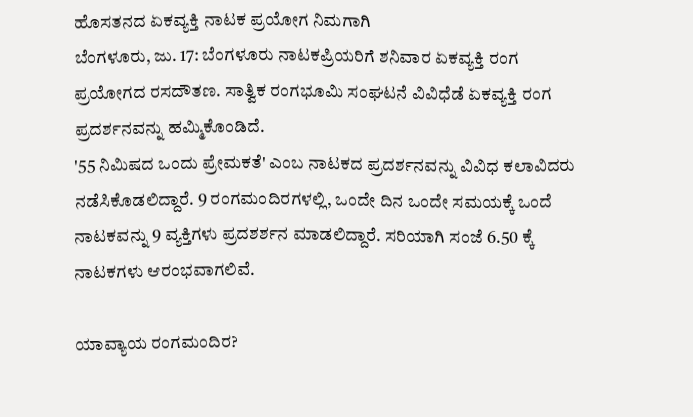ಹೊಸತನದ ಏಕವ್ಯಕ್ತಿ ನಾಟಕ ಪ್ರಯೋಗ ನಿಮಗಾಗಿ
ಬೆಂಗಳೂರು, ಜು. 17: ಬೆಂಗಳೂರು ನಾಟಕಪ್ರಿಯರಿಗೆ ಶನಿವಾರ ಏಕವ್ಯಕ್ತಿ ರಂಗ ಪ್ರಯೋಗದ ರಸದೌತಣ. ಸಾತ್ವಿಕ ರಂಗಭೂಮಿ ಸಂಘಟನೆ ವಿವಿಧೆಡೆ ಏಕವ್ಯಕ್ತಿ ರಂಗ ಪ್ರದರ್ಶನವನ್ನು ಹಮ್ಮಿಕೊಂಡಿದೆ.
'55 ನಿಮಿಷದ ಒಂದು ಪ್ರೇಮಕತೆ' ಎಂಬ ನಾಟಕದ ಪ್ರದರ್ಶನವನ್ನು ವಿವಿಧ ಕಲಾವಿದರು ನಡೆಸಿಕೊಡಲಿದ್ದಾರೆ. 9 ರಂಗಮಂದಿರಗಳಲ್ಲಿ, ಒಂದೇ ದಿನ ಒಂದೇ ಸಮಯಕ್ಕೆ ಒಂದೆ ನಾಟಕವನ್ನು 9 ವ್ಯಕ್ತಿಗಳು ಪ್ರದಶರ್ಶನ ಮಾಡಲಿದ್ದಾರೆ. ಸರಿಯಾಗಿ ಸಂಜೆ 6.50 ಕ್ಕೆ ನಾಟಕಗಳು ಆರಂಭವಾಗಲಿವೆ.

ಯಾವ್ಯಾಯ ರಂಗಮಂದಿರ?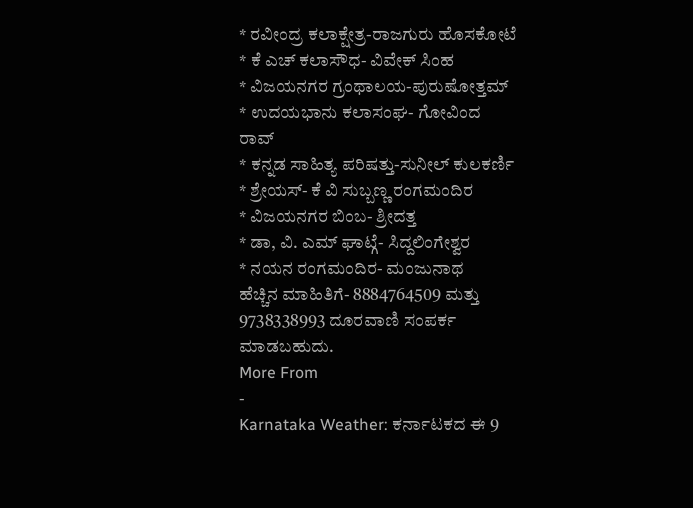* ರವೀಂದ್ರ ಕಲಾಕ್ಷೇತ್ರ-ರಾಜಗುರು ಹೊಸಕೋಟೆ
* ಕೆ ಎಚ್ ಕಲಾಸೌಧ- ವಿವೇಕ್ ಸಿಂಹ
* ವಿಜಯನಗರ ಗ್ರಂಥಾಲಯ-ಪುರುಷೋತ್ತಮ್
* ಉದಯಭಾನು ಕಲಾಸಂಘ- ಗೋವಿಂದ ರಾವ್
* ಕನ್ನಡ ಸಾಹಿತ್ಯ ಪರಿಷತ್ತು-ಸುನೀಲ್ ಕುಲಕರ್ಣಿ
* ಶ್ರೇಯಸ್- ಕೆ ವಿ ಸುಬ್ಬಣ್ಣ ರಂಗಮಂದಿರ
* ವಿಜಯನಗರ ಬಿಂಬ- ಶ್ರೀದತ್ತ
* ಡಾ, ವಿ. ಎಮ್ ಘಾಟ್ಗೆ- ಸಿದ್ದಲಿಂಗೇಶ್ವರ
* ನಯನ ರಂಗಮಂದಿರ- ಮಂಜುನಾಥ
ಹೆಚ್ಚಿನ ಮಾಹಿತಿಗೆ- 8884764509 ಮತ್ತು 9738338993 ದೂರವಾಣಿ ಸಂಪರ್ಕ ಮಾಡಬಹುದು.
More From
-
Karnataka Weather: ಕರ್ನಾಟಕದ ಈ 9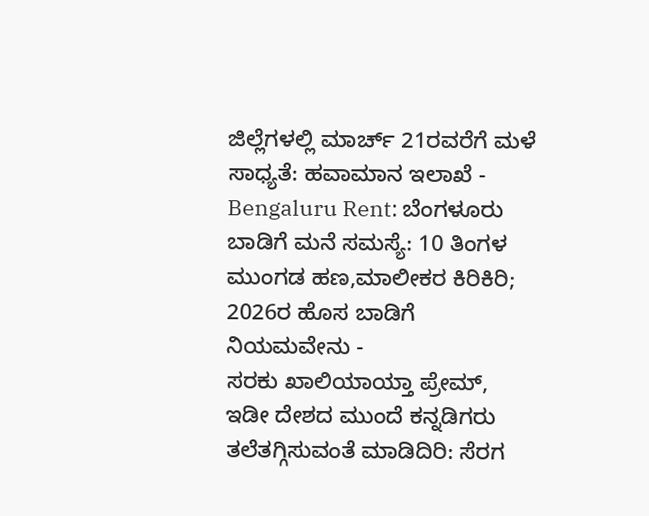ಜಿಲ್ಲೆಗಳಲ್ಲಿ ಮಾರ್ಚ್ 21ರವರೆಗೆ ಮಳೆ ಸಾಧ್ಯತೆ: ಹವಾಮಾನ ಇಲಾಖೆ -
Bengaluru Rent: ಬೆಂಗಳೂರು ಬಾಡಿಗೆ ಮನೆ ಸಮಸ್ಯೆ: 10 ತಿಂಗಳ ಮುಂಗಡ ಹಣ,ಮಾಲೀಕರ ಕಿರಿಕಿರಿ; 2026ರ ಹೊಸ ಬಾಡಿಗೆ ನಿಯಮವೇನು -
ಸರಕು ಖಾಲಿಯಾಯ್ತಾ ಪ್ರೇಮ್, ಇಡೀ ದೇಶದ ಮುಂದೆ ಕನ್ನಡಿಗರು ತಲೆತಗ್ಗಿಸುವಂತೆ ಮಾಡಿದಿರಿ: ಸೆರಗ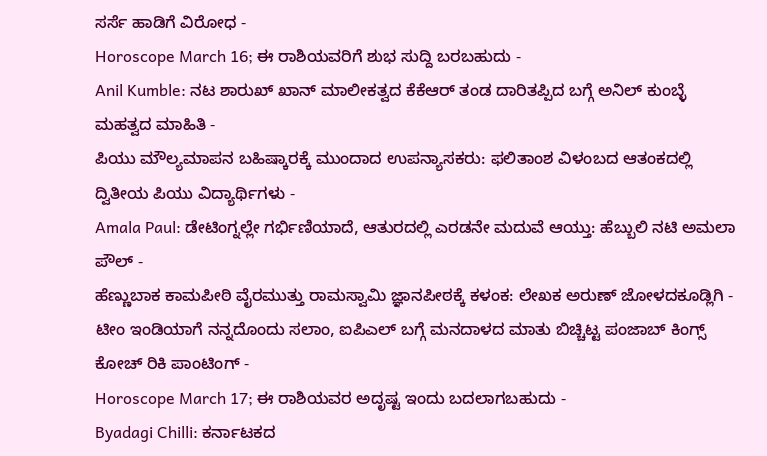ಸರ್ಸೆ ಹಾಡಿಗೆ ವಿರೋಧ -
Horoscope March 16; ಈ ರಾಶಿಯವರಿಗೆ ಶುಭ ಸುದ್ದಿ ಬರಬಹುದು -
Anil Kumble: ನಟ ಶಾರುಖ್ ಖಾನ್ ಮಾಲೀಕತ್ವದ ಕೆಕೆಆರ್ ತಂಡ ದಾರಿತಪ್ಪಿದ ಬಗ್ಗೆ ಅನಿಲ್ ಕುಂಬ್ಳೆ ಮಹತ್ವದ ಮಾಹಿತಿ -
ಪಿಯು ಮೌಲ್ಯಮಾಪನ ಬಹಿಷ್ಕಾರಕ್ಕೆ ಮುಂದಾದ ಉಪನ್ಯಾಸಕರು: ಫಲಿತಾಂಶ ವಿಳಂಬದ ಆತಂಕದಲ್ಲಿ ದ್ವಿತೀಯ ಪಿಯು ವಿದ್ಯಾರ್ಥಿಗಳು -
Amala Paul: ಡೇಟಿಂಗ್ನಲ್ಲೇ ಗರ್ಭಿಣಿಯಾದೆ, ಆತುರದಲ್ಲಿ ಎರಡನೇ ಮದುವೆ ಆಯ್ತು: ಹೆಬ್ಬುಲಿ ನಟಿ ಅಮಲಾ ಪೌಲ್ -
ಹೆಣ್ಣುಬಾಕ ಕಾಮಪೀಠಿ ವೈರಮುತ್ತು ರಾಮಸ್ವಾಮಿ ಜ್ಞಾನಪೀಠಕ್ಕೆ ಕಳಂಕ: ಲೇಖಕ ಅರುಣ್ ಜೋಳದಕೂಡ್ಲಿಗಿ -
ಟೀಂ ಇಂಡಿಯಾಗೆ ನನ್ನದೊಂದು ಸಲಾಂ, ಐಪಿಎಲ್ ಬಗ್ಗೆ ಮನದಾಳದ ಮಾತು ಬಿಚ್ಚಿಟ್ಟ ಪಂಜಾಬ್ ಕಿಂಗ್ಸ್ ಕೋಚ್ ರಿಕಿ ಪಾಂಟಿಂಗ್ -
Horoscope March 17; ಈ ರಾಶಿಯವರ ಅದೃಷ್ಟ ಇಂದು ಬದಲಾಗಬಹುದು -
Byadagi Chilli: ಕರ್ನಾಟಕದ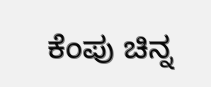ಕೆಂಪು ಚಿನ್ನ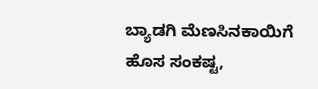ಬ್ಯಾಡಗಿ ಮೆಣಸಿನಕಾಯಿಗೆ ಹೊಸ ಸಂಕಷ್ಟ,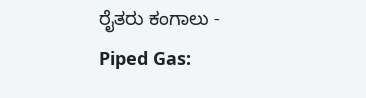ರೈತರು ಕಂಗಾಲು -
Piped Gas: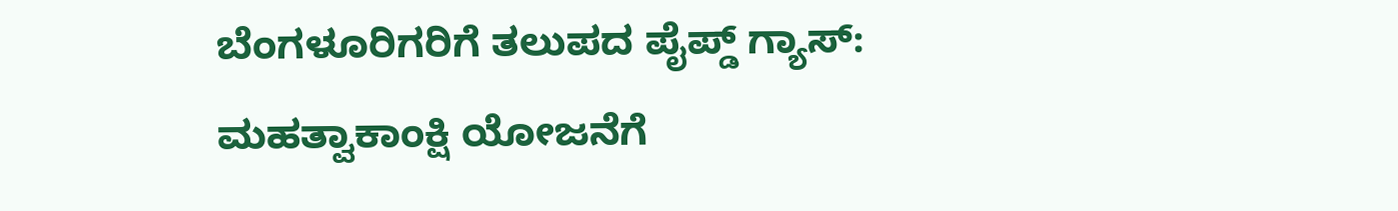ಬೆಂಗಳೂರಿಗರಿಗೆ ತಲುಪದ ಪೈಪ್ಡ್ ಗ್ಯಾಸ್: ಮಹತ್ವಾಕಾಂಕ್ಷಿ ಯೋಜನೆಗೆ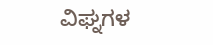ವಿಘ್ನಗಳ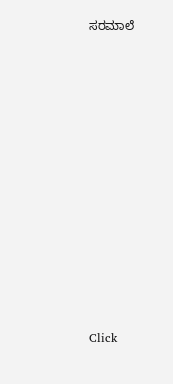ಸರಮಾಲೆ












Click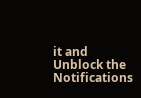it and Unblock the Notifications